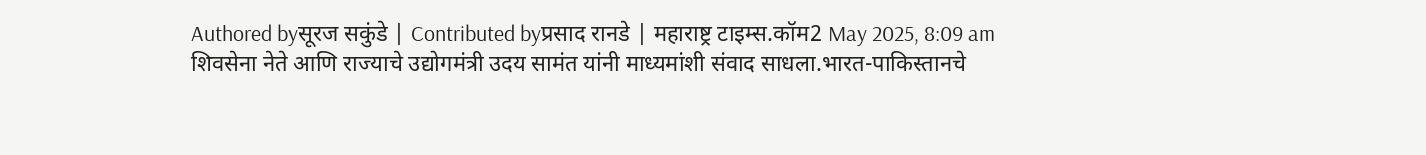Authored byसूरज सकुंडे | Contributed byप्रसाद रानडे | महाराष्ट्र टाइम्स.कॉम2 May 2025, 8:09 am
शिवसेना नेते आणि राज्याचे उद्योगमंत्री उदय सामंत यांनी माध्यमांशी संवाद साधला.भारत-पाकिस्तानचे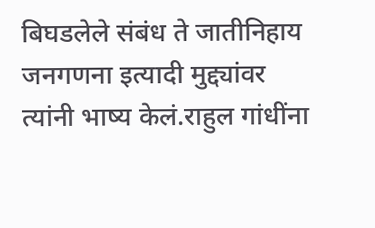बिघडलेले संबंध ते जातीनिहाय जनगणना इत्यादी मुद्द्यांवर त्यांनी भाष्य केलं.राहुल गांधींना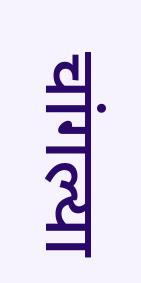चांगल्या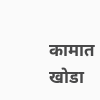कामात खोडा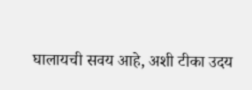घालायची सवय आहे, अशी टीका उदय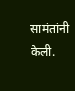सामंतांनी केली.